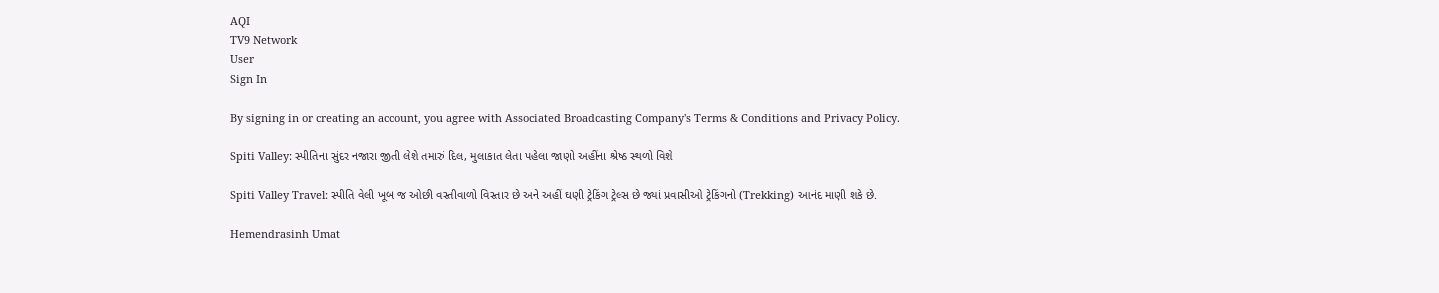AQI
TV9 Network
User
Sign In

By signing in or creating an account, you agree with Associated Broadcasting Company's Terms & Conditions and Privacy Policy.

Spiti Valley: સ્પીતિના સુંદર નજારા જીતી લેશે તમારું દિલ, મુલાકાત લેતા પહેલા જાણો અહીંના શ્રેષ્ઠ સ્થળો વિશે

Spiti Valley Travel: સ્પીતિ વેલી ખૂબ જ ઓછી વસ્તીવાળો વિસ્તાર છે અને અહીં ઘણી ટ્રેકિંગ ટ્રેલ્સ છે જ્યાં પ્રવાસીઓ ટ્રેકિંગનો (Trekking) આનંદ માણી શકે છે.

Hemendrasinh Umat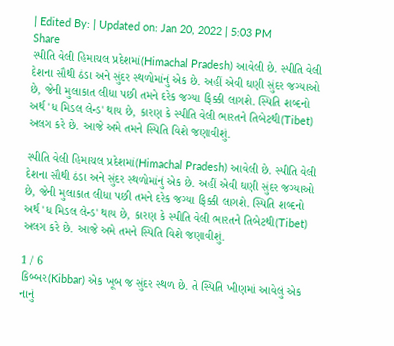| Edited By: | Updated on: Jan 20, 2022 | 5:03 PM
Share
સ્પીતિ વેલી હિમાચલ પ્રદેશમાં(Himachal Pradesh) આવેલી છે. સ્પીતિ વેલી દેશના સૌથી ઠંડા અને સુંદર સ્થળોમાંનું એક છે. અહીં એવી ઘણી સુંદર જગ્યાઓ છે, જેની મુલાકાત લીધા પછી તમને દરેક જગ્યા ફિક્કી લાગશે. સ્પિતિ શબ્દનો અર્થ 'ધ મિડલ લેન્ડ' થાય છે, કારણ કે સ્પીતિ વેલી ભારતને તિબેટથી(Tibet) અલગ કરે છે. આજે અમે તમને સ્પિતિ વિશે જણાવીશું.

સ્પીતિ વેલી હિમાચલ પ્રદેશમાં(Himachal Pradesh) આવેલી છે. સ્પીતિ વેલી દેશના સૌથી ઠંડા અને સુંદર સ્થળોમાંનું એક છે. અહીં એવી ઘણી સુંદર જગ્યાઓ છે, જેની મુલાકાત લીધા પછી તમને દરેક જગ્યા ફિક્કી લાગશે. સ્પિતિ શબ્દનો અર્થ 'ધ મિડલ લેન્ડ' થાય છે, કારણ કે સ્પીતિ વેલી ભારતને તિબેટથી(Tibet) અલગ કરે છે. આજે અમે તમને સ્પિતિ વિશે જણાવીશું.

1 / 6
કિબ્બર(Kibbar) એક ખૂબ જ સુંદર સ્થળ છે. તે સ્પિતિ ખીણમાં આવેલું એક નાનું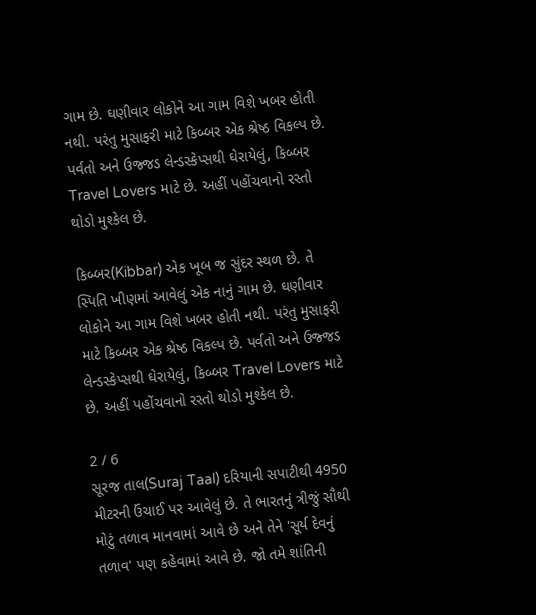ગામ છે. ઘણીવાર લોકોને આ ગામ વિશે ખબર હોતી નથી. પરંતુ મુસાફરી માટે કિબ્બર એક શ્રેષ્ઠ વિકલ્પ છે. પર્વતો અને ઉજ્જડ લેન્ડસ્કેપ્સથી ઘેરાયેલું, કિબ્બર Travel Lovers માટે છે. અહીં પહોંચવાનો રસ્તો થોડો મુશ્કેલ છે.

કિબ્બર(Kibbar) એક ખૂબ જ સુંદર સ્થળ છે. તે સ્પિતિ ખીણમાં આવેલું એક નાનું ગામ છે. ઘણીવાર લોકોને આ ગામ વિશે ખબર હોતી નથી. પરંતુ મુસાફરી માટે કિબ્બર એક શ્રેષ્ઠ વિકલ્પ છે. પર્વતો અને ઉજ્જડ લેન્ડસ્કેપ્સથી ઘેરાયેલું, કિબ્બર Travel Lovers માટે છે. અહીં પહોંચવાનો રસ્તો થોડો મુશ્કેલ છે.

2 / 6
સૂરજ તાલ(Suraj Taal) દરિયાની સપાટીથી 4950 મીટરની ઉંચાઈ પર આવેલું છે. તે ભારતનું ત્રીજું સૌથી મોટું તળાવ માનવામાં આવે છે અને તેને 'સૂર્ય દેવનું તળાવ' પણ કહેવામાં આવે છે. જો તમે શાંતિની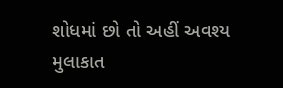શોધમાં છો તો અહીં અવશ્ય મુલાકાત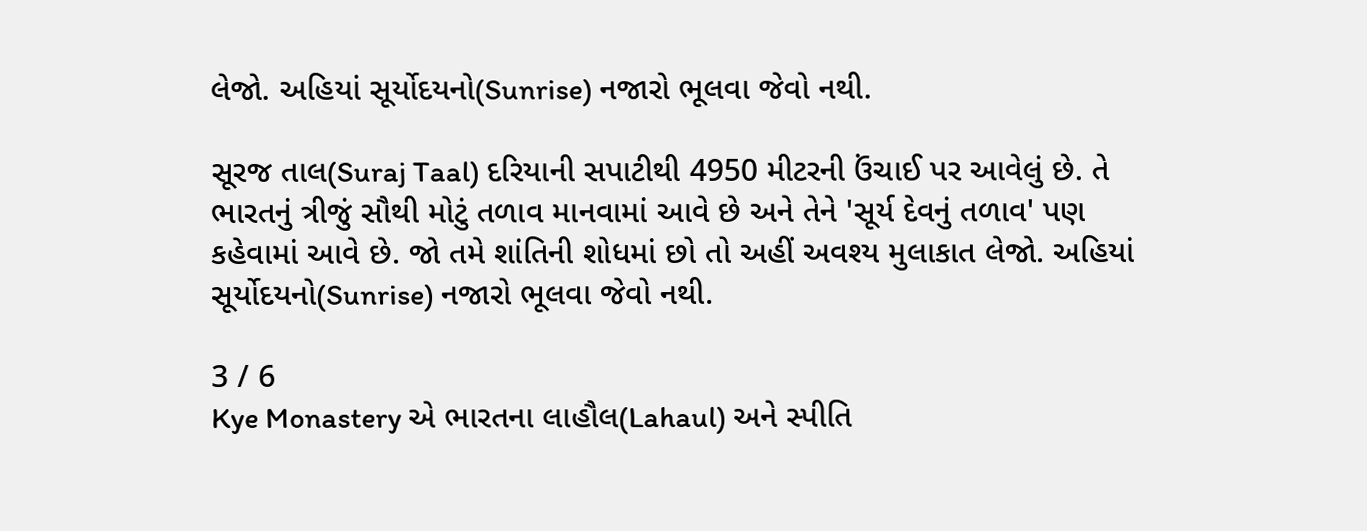લેજો. અહિયાં સૂર્યોદયનો(Sunrise) નજારો ભૂલવા જેવો નથી.

સૂરજ તાલ(Suraj Taal) દરિયાની સપાટીથી 4950 મીટરની ઉંચાઈ પર આવેલું છે. તે ભારતનું ત્રીજું સૌથી મોટું તળાવ માનવામાં આવે છે અને તેને 'સૂર્ય દેવનું તળાવ' પણ કહેવામાં આવે છે. જો તમે શાંતિની શોધમાં છો તો અહીં અવશ્ય મુલાકાત લેજો. અહિયાં સૂર્યોદયનો(Sunrise) નજારો ભૂલવા જેવો નથી.

3 / 6
Kye Monastery એ ભારતના લાહૌલ(Lahaul) અને સ્પીતિ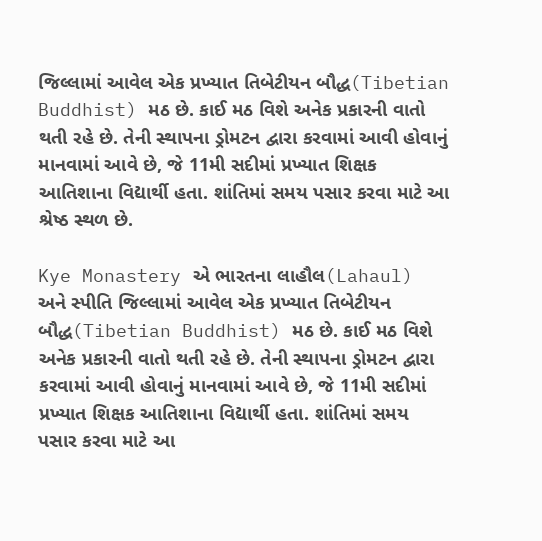જિલ્લામાં આવેલ એક પ્રખ્યાત તિબેટીયન બૌદ્ધ(Tibetian Buddhist) મઠ છે. કાઈ મઠ વિશે અનેક પ્રકારની વાતો થતી રહે છે. તેની સ્થાપના ડ્રોમટન દ્વારા કરવામાં આવી હોવાનું માનવામાં આવે છે, જે 11મી સદીમાં પ્રખ્યાત શિક્ષક આતિશાના વિદ્યાર્થી હતા. શાંતિમાં સમય પસાર કરવા માટે આ શ્રેષ્ઠ સ્થળ છે.

Kye Monastery એ ભારતના લાહૌલ(Lahaul) અને સ્પીતિ જિલ્લામાં આવેલ એક પ્રખ્યાત તિબેટીયન બૌદ્ધ(Tibetian Buddhist) મઠ છે. કાઈ મઠ વિશે અનેક પ્રકારની વાતો થતી રહે છે. તેની સ્થાપના ડ્રોમટન દ્વારા કરવામાં આવી હોવાનું માનવામાં આવે છે, જે 11મી સદીમાં પ્રખ્યાત શિક્ષક આતિશાના વિદ્યાર્થી હતા. શાંતિમાં સમય પસાર કરવા માટે આ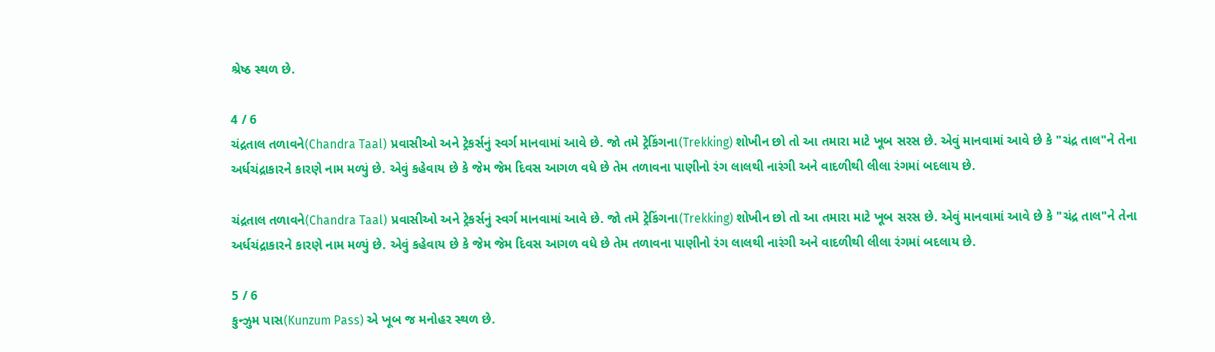શ્રેષ્ઠ સ્થળ છે.

4 / 6
ચંદ્રતાલ તળાવને(Chandra Taal) પ્રવાસીઓ અને ટ્રેકર્સનું સ્વર્ગ માનવામાં આવે છે. જો તમે ટ્રેકિંગના(Trekking) શોખીન છો તો આ તમારા માટે ખૂબ સરસ છે. એવું માનવામાં આવે છે કે "ચંદ્ર તાલ"ને તેના અર્ધચંદ્રાકારને કારણે નામ મળ્યું છે. એવું કહેવાય છે કે જેમ જેમ દિવસ આગળ વધે છે તેમ તળાવના પાણીનો રંગ લાલથી નારંગી અને વાદળીથી લીલા રંગમાં બદલાય છે.

ચંદ્રતાલ તળાવને(Chandra Taal) પ્રવાસીઓ અને ટ્રેકર્સનું સ્વર્ગ માનવામાં આવે છે. જો તમે ટ્રેકિંગના(Trekking) શોખીન છો તો આ તમારા માટે ખૂબ સરસ છે. એવું માનવામાં આવે છે કે "ચંદ્ર તાલ"ને તેના અર્ધચંદ્રાકારને કારણે નામ મળ્યું છે. એવું કહેવાય છે કે જેમ જેમ દિવસ આગળ વધે છે તેમ તળાવના પાણીનો રંગ લાલથી નારંગી અને વાદળીથી લીલા રંગમાં બદલાય છે.

5 / 6
કુન્ઝુમ પાસ(Kunzum Pass) એ ખૂબ જ મનોહર સ્થળ છે.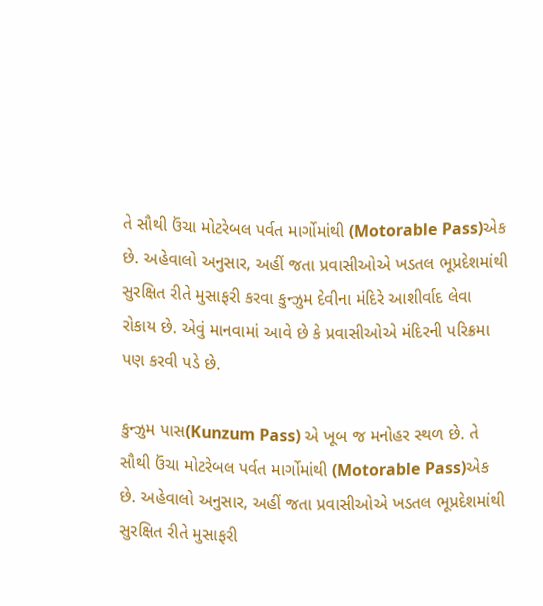તે સૌથી ઉંચા મોટરેબલ પર્વત માર્ગોમાંથી (Motorable Pass)એક છે. અહેવાલો અનુસાર, અહીં જતા પ્રવાસીઓએ ખડતલ ભૂપ્રદેશમાંથી સુરક્ષિત રીતે મુસાફરી કરવા કુન્ઝુમ દેવીના મંદિરે આશીર્વાદ લેવા રોકાય છે. એવું માનવામાં આવે છે કે પ્રવાસીઓએ મંદિરની પરિક્રમા પણ કરવી પડે છે.

કુન્ઝુમ પાસ(Kunzum Pass) એ ખૂબ જ મનોહર સ્થળ છે. તે સૌથી ઉંચા મોટરેબલ પર્વત માર્ગોમાંથી (Motorable Pass)એક છે. અહેવાલો અનુસાર, અહીં જતા પ્રવાસીઓએ ખડતલ ભૂપ્રદેશમાંથી સુરક્ષિત રીતે મુસાફરી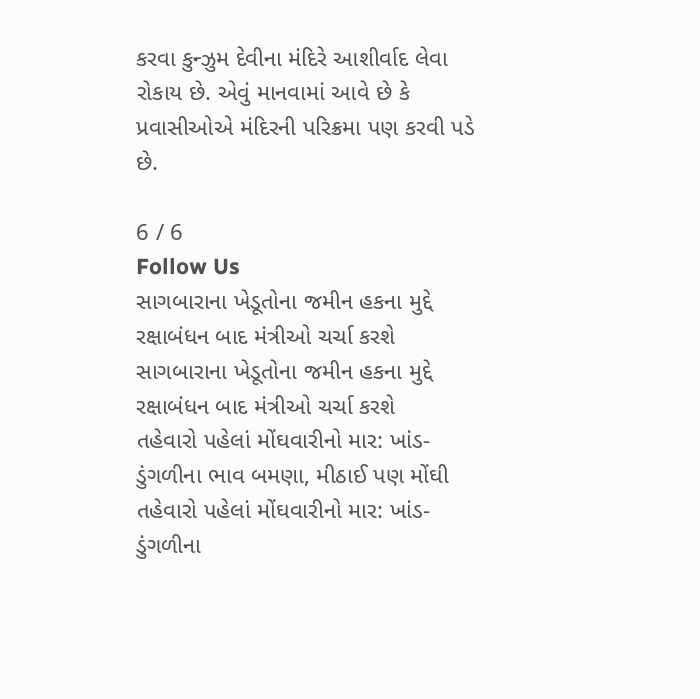કરવા કુન્ઝુમ દેવીના મંદિરે આશીર્વાદ લેવા રોકાય છે. એવું માનવામાં આવે છે કે પ્રવાસીઓએ મંદિરની પરિક્રમા પણ કરવી પડે છે.

6 / 6
Follow Us
સાગબારાના ખેડૂતોના જમીન હકના મુદ્દે રક્ષાબંધન બાદ મંત્રીઓ ચર્ચા કરશે
સાગબારાના ખેડૂતોના જમીન હકના મુદ્દે રક્ષાબંધન બાદ મંત્રીઓ ચર્ચા કરશે
તહેવારો પહેલાં મોંઘવારીનો માર: ખાંડ-ડુંગળીના ભાવ બમણા, મીઠાઈ પણ મોંઘી
તહેવારો પહેલાં મોંઘવારીનો માર: ખાંડ-ડુંગળીના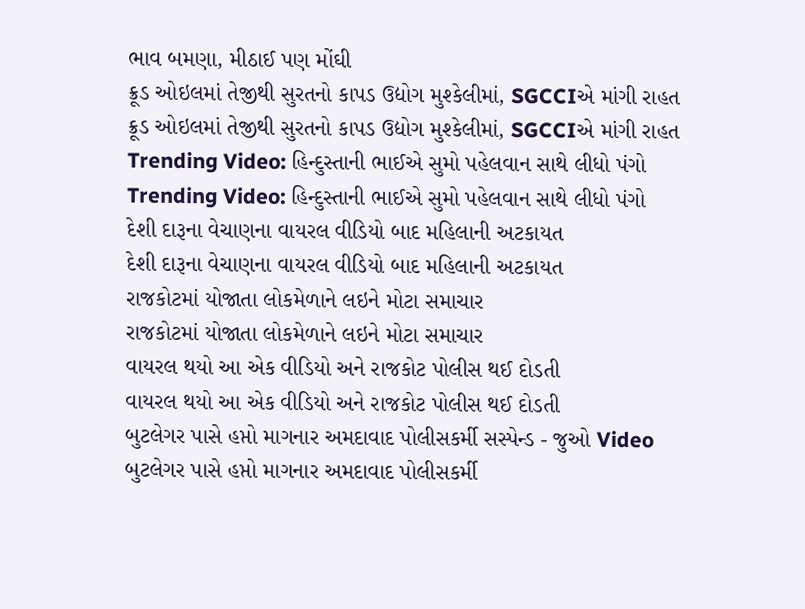ભાવ બમણા, મીઠાઈ પણ મોંઘી
ક્રૂડ ઓઇલમાં તેજીથી સુરતનો કાપડ ઉદ્યોગ મુશ્કેલીમાં, SGCCIએ માંગી રાહત
ક્રૂડ ઓઇલમાં તેજીથી સુરતનો કાપડ ઉદ્યોગ મુશ્કેલીમાં, SGCCIએ માંગી રાહત
Trending Video: હિન્દુસ્તાની ભાઈએ સુમો પહેલવાન સાથે લીધો પંગો
Trending Video: હિન્દુસ્તાની ભાઈએ સુમો પહેલવાન સાથે લીધો પંગો
દેશી દારૂના વેચાણના વાયરલ વીડિયો બાદ મહિલાની અટકાયત
દેશી દારૂના વેચાણના વાયરલ વીડિયો બાદ મહિલાની અટકાયત
રાજકોટમાં યોજાતા લોકમેળાને લઇને મોટા સમાચાર
રાજકોટમાં યોજાતા લોકમેળાને લઇને મોટા સમાચાર
વાયરલ થયો આ એક વીડિયો અને રાજકોટ પોલીસ થઈ દોડતી
વાયરલ થયો આ એક વીડિયો અને રાજકોટ પોલીસ થઈ દોડતી
બુટલેગર પાસે હપ્તો માગનાર અમદાવાદ પોલીસકર્મી સસ્પેન્ડ - જુઓ Video
બુટલેગર પાસે હપ્તો માગનાર અમદાવાદ પોલીસકર્મી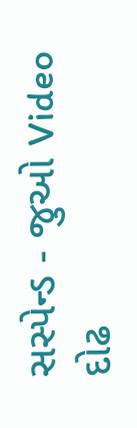સસ્પેન્ડ - જુઓ Video
દોઢ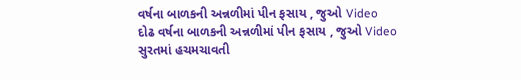વર્ષના બાળકની અન્નળીમાં પીન ફસાય , જુઓ Video
દોઢ વર્ષના બાળકની અન્નળીમાં પીન ફસાય , જુઓ Video
સુરતમાં હચમચાવતી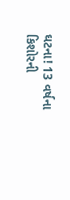ઘટના! 13 વર્ષના કિશોરની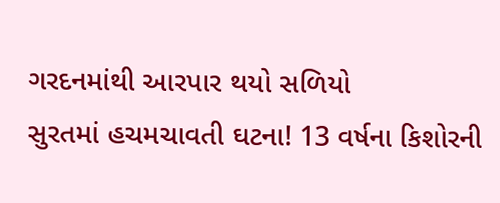ગરદનમાંથી આરપાર થયો સળિયો
સુરતમાં હચમચાવતી ઘટના! 13 વર્ષના કિશોરની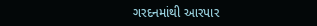ગરદનમાંથી આરપાર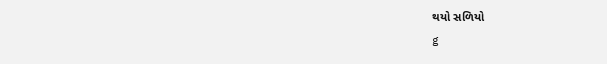થયો સળિયો
g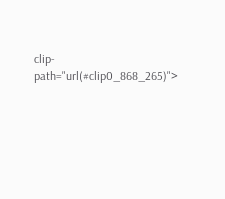clip-path="url(#clip0_868_265)">